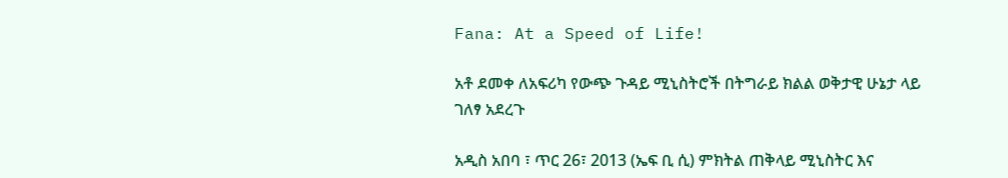Fana: At a Speed of Life!

አቶ ደመቀ ለአፍሪካ የውጭ ጉዳይ ሚኒስትሮች በትግራይ ክልል ወቅታዊ ሁኔታ ላይ ገለፃ አደረጉ

አዲስ አበባ ፣ ጥር 26፣ 2013 (ኤፍ ቢ ሲ) ምክትል ጠቅላይ ሚኒስትር እና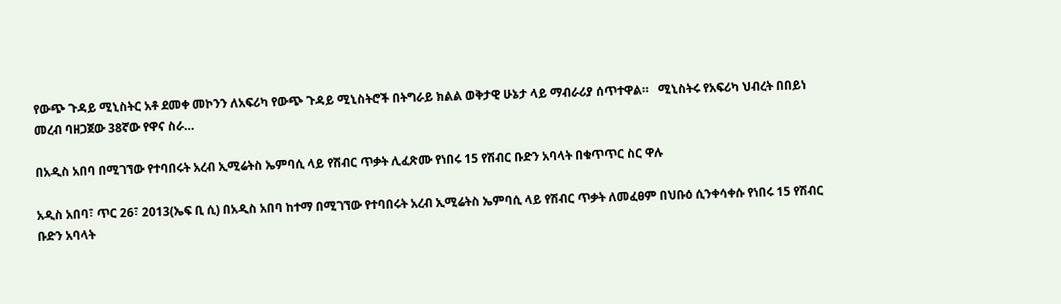የውጭ ጉዳይ ሚኒስትር አቶ ደመቀ መኮንን ለአፍሪካ የውጭ ጉዳይ ሚኒስትሮች በትግራይ ክልል ወቅታዊ ሁኔታ ላይ ማብራሪያ ሰጥተዋል።   ሚኒስትሩ የአፍሪካ ህብረት በበይነ መረብ ባዘጋጀው 38ኛው የዋና ስራ…

በአዲስ አበባ በሚገኘው የተባበሩት አረብ ኢሚሬትስ ኤምባሲ ላይ የሽብር ጥቃት ሊፈጽሙ የነበሩ 15 የሽብር ቡድን አባላት በቁጥጥር ስር ዋሉ

አዲስ አበባ፣ ጥር 26፣ 2013(ኤፍ ቢ ሲ) በአዲስ አበባ ከተማ በሚገኘው የተባበሩት አረብ ኢሚሬትስ ኤምባሲ ላይ የሽብር ጥቃት ለመፈፀም በህቡዕ ሲንቀሳቀሱ የነበሩ 15 የሽብር ቡድን አባላት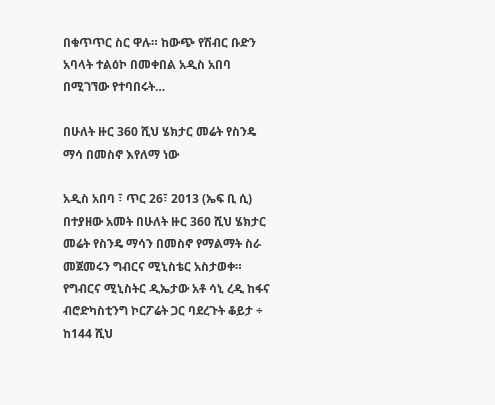በቁጥጥር ስር ዋሉ። ከውጭ የሽብር ቡድን አባላት ተልዕኮ በመቀበል አዲስ አበባ በሚገኘው የተባበሩት…

በሁለት ዙር 360 ሺህ ሄክታር መሬት የስንዴ ማሳ በመስኖ እየለማ ነው

አዲስ አበባ ፣ ጥር 26፣ 2013 (ኤፍ ቢ ሲ) በተያዘው አመት በሁለት ዙር 360 ሺህ ሄክታር መሬት የስንዴ ማሳን በመስኖ የማልማት ስራ መጀመሩን ግብርና ሚኒስቴር አስታወቀ። የግብርና ሚኒስትር ዲኤታው አቶ ሳኒ ረዲ ከፋና ብሮድካስቲንግ ኮርፖሬት ጋር ባደረጉት ቆይታ ÷ ከ144 ሺህ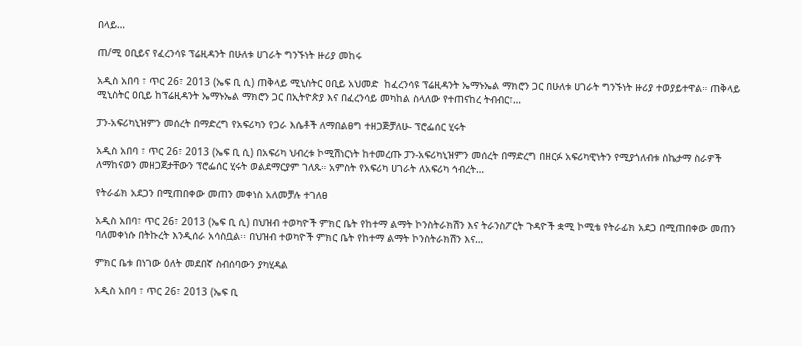በላይ…

ጠ/ሚ ዐቢይና የፈረንሳዩ ፕሬዚዳንት በሁለቱ ሀገራት ግንኙነት ዙሪያ መከሩ

አዲስ አበባ ፣ ጥር 26፣ 2013 (ኤፍ ቢ ሲ) ጠቅላይ ሚኒስትር ዐቢይ አህመድ  ከፈረንሳዩ ፕሬዚዳንት ኤማኑኤል ማክሮን ጋር በሁለቱ ሀገራት ግንኙነት ዙሪያ ተወያይተዋል። ጠቅላይ ሚኒስትር ዐቢይ ከፕሬዚዳንት ኤማኑኤል ማክሮን ጋር በኢትዮጵያ እና በፈረንሳይ መካከል ስላለው የተጠናከረ ትብብር፣…

ፓን-አፍሪካኒዝምን መሰረት በማድረግ የአፍሪካን የጋራ እሴቶች ለማበልፀግ ተዘጋጅቻለሁ- ፕሮፌሰር ሂሩት

አዲስ አበባ ፣ ጥር 26፣ 2013 (ኤፍ ቢ ሲ) በአፍሪካ ህብረቱ ኮሚሽነርነት ከተመረጡ ፓን-አፍሪካኒዝምን መሰረት በማድረግ በዘርፉ አፍሪካዊነትን የሚያጎለብቱ ስኬታማ ስራዎች ለማከናወን መዘጋጀታቸውን ፕሮፌሰር ሂሩት ወልደማርያም ገለጹ። አምስት የአፍሪካ ሀገራት ለአፍሪካ ኅብረት…

የትራፊክ አደጋን በሚጠበቀው መጠን መቀነስ አለመቻሉ ተገለፀ

አዲስ አበባ፣ ጥር 26፣ 2013 (ኤፍ ቢ ሲ) በህዝብ ተወካዮች ምክር ቤት የከተማ ልማት ኮንስትራክሽን እና ትራንስፖርት ጉዳዮች ቋሚ ኮሚቴ የትራፊክ አደጋ በሚጠበቀው መጠን ባለመቀነሱ በትኩረት እንዲሰራ አሳስቧል፡፡ በህዝብ ተወካዮች ምክር ቤት የከተማ ልማት ኮንስትራክሽን እና…

ምክር ቤቱ በነገው ዕለት መደበኛ ስብሰባውን ያካሂዳል

አዲስ አበባ ፣ ጥር 26፣ 2013 (ኤፍ ቢ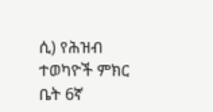ሲ) የሕዝብ ተወካዮች ምክር ቤት 6ኛ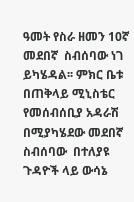ዓመት የስራ ዘመን 10ኛ መደበኛ  ስብሰባው ነገ ይካሄዳል፡፡ ምክር ቤቱ  በጠቅላይ ሚኒስቴር የመሰብሰቢያ አዳራሽ  በሚያካሄደው መደበኛ ስብሰባው  በተለያዩ ጉዳዮች ላይ ውሳኔ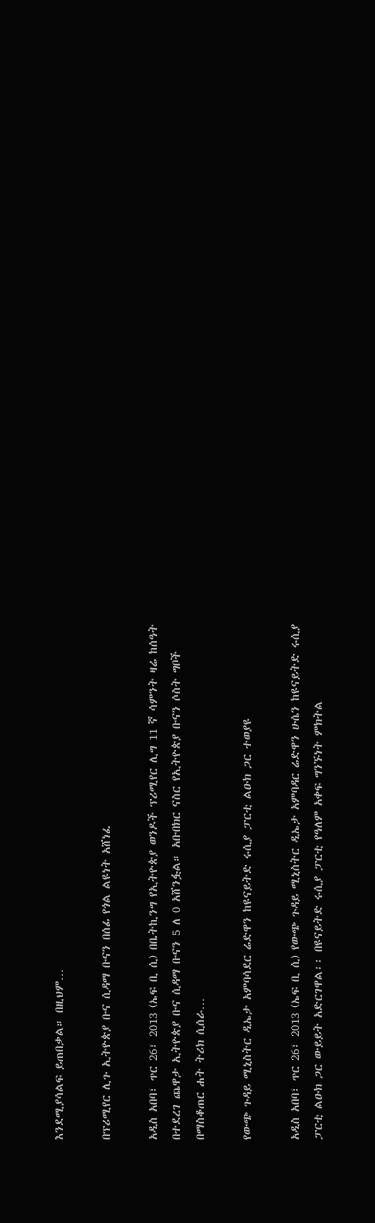እንደሚያሳልፍ ይጠበቃል። በዚህም…

በፕሪሚየር ሊጉ ኢትዮጵያ ቡና ሲዳማ ቡናን በሰፊ የጎል ልዩነት አሸነፈ

አዲስ አበባ፣ ጥር 26፣ 2013 (ኤፍ ቢ ሲ) በቤትኪንግ የኢትዮጵያ ወንዶች ፕሪሚየር ሊግ 11 ኛ ሳምንት ዛሬ ከሰዓት በተደረገ ጨዋታ ኢትዮጵያ ቡና ሲዳማ ቡናን 5 ለ 0 አሸንፏል። አቡበክር ናስር የኢትዮጵያ ቡናን ሶስት ግቦች በማስቆጠር ሐት ትሪክ ሲሰራ…

የውጭ ጉዳይ ሚኒስትር ዲኤታ አምባሳደር ሬድዋን ከዩናይትድ ሩሲያ ፓርቲ ልዑክ ጋር ተወያዩ

አዲስ አበባ፣ ጥር 26፣ 2013 (ኤፍ ቢ ሲ) የውጭ ጉዳይ ሚኒስትር ዲኤታ አምባዳር ሬድዋን ሁሴን ከዩናይትድ ሩሲያ ፓርቲ ልዑክ ጋር ውይይት አድርገዋል፡፡ በዩናይትድ ሩሲያ ፓርቲ የዓለም አቀፍ ግንኙነት ምክትል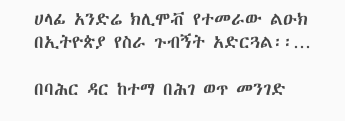ሀላፊ አንድሬ ክሊሞቭ የተመራው ልዑክ በኢትዮጵያ የስራ ጉብኝት አድርጓል፡፡…

በባሕር ዳር ከተማ በሕገ ወጥ መንገድ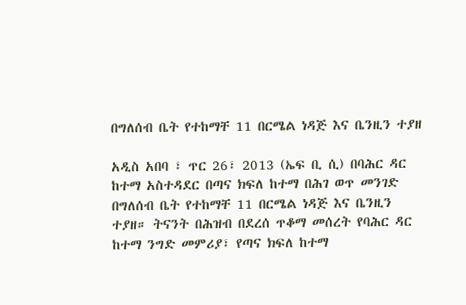በግለሰብ ቤት የተከማቸ 11 በርሜል ነዳጅ እና ቤንዚን ተያዘ

አዲስ አበባ ፣ ጥር 26፣ 2013 (ኤፍ ቢ ሲ) በባሕር ዳር ከተማ አስተዳደር በጣና ክፍለ ከተማ በሕገ ወጥ መንገድ በግለሰብ ቤት የተከማቸ 11 በርሜል ነዳጅ እና ቤንዚን ተያዘ። ትናንት በሕዝብ በደረሰ ጥቆማ መሰረት የባሕር ዳር ከተማ ንግድ መምሪያ፣ የጣና ክፍለ ከተማ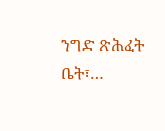ንግድ ጽሕፈት ቤት፣…